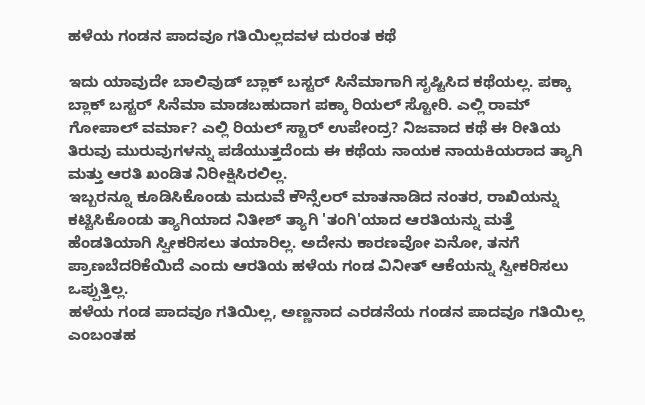ಹಳೆಯ ಗಂಡನ ಪಾದವೂ ಗತಿಯಿಲ್ಲದವಳ ದುರಂತ ಕಥೆ

ಇದು ಯಾವುದೇ ಬಾಲಿವುಡ್ ಬ್ಲಾಕ್ ಬಸ್ಟರ್ ಸಿನೆಮಾಗಾಗಿ ಸೃಷ್ಟಿಸಿದ ಕಥೆಯಲ್ಲ. ಪಕ್ಕಾ ಬ್ಲಾಕ್ ಬಸ್ಟರ್ ಸಿನೆಮಾ ಮಾಡಬಹುದಾಗ ಪಕ್ಕಾ ರಿಯಲ್ ಸ್ಟೋರಿ. ಎಲ್ಲಿ ರಾಮ್ ಗೋಪಾಲ್ ವರ್ಮಾ? ಎಲ್ಲಿ ರಿಯಲ್ ಸ್ಟಾರ್ ಉಪೇಂದ್ರ? ನಿಜವಾದ ಕಥೆ ಈ ರೀತಿಯ ತಿರುವು ಮುರುವುಗಳನ್ನು ಪಡೆಯುತ್ತದೆಂದು ಈ ಕಥೆಯ ನಾಯಕ ನಾಯಕಿಯರಾದ ತ್ಯಾಗಿ ಮತ್ತು ಆರತಿ ಖಂಡಿತ ನಿರೀಕ್ಷಿಸಿರಲಿಲ್ಲ.
ಇಬ್ಬರನ್ನೂ ಕೂಡಿಸಿಕೊಂಡು ಮದುವೆ ಕೌನ್ಸೆಲರ್ ಮಾತನಾಡಿದ ನಂತರ, ರಾಖಿಯನ್ನು ಕಟ್ಟಿಸಿಕೊಂಡು ತ್ಯಾಗಿಯಾದ ನಿತೀಶ್ ತ್ಯಾಗಿ 'ತಂಗಿ'ಯಾದ ಆರತಿಯನ್ನು ಮತ್ತೆ ಹೆಂಡತಿಯಾಗಿ ಸ್ವೀಕರಿಸಲು ತಯಾರಿಲ್ಲ. ಅದೇನು ಕಾರಣವೋ ಏನೋ, ತನಗೆ ಪ್ರಾಣಬೆದರಿಕೆಯಿದೆ ಎಂದು ಆರತಿಯ ಹಳೆಯ ಗಂಡ ವಿನೀತ್ ಆಕೆಯನ್ನು ಸ್ವೀಕರಿಸಲು ಒಪ್ಪುತ್ತಿಲ್ಲ.
ಹಳೆಯ ಗಂಡ ಪಾದವೂ ಗತಿಯಿಲ್ಲ, ಅಣ್ಣನಾದ ಎರಡನೆಯ ಗಂಡನ ಪಾದವೂ ಗತಿಯಿಲ್ಲ ಎಂಬಂತಹ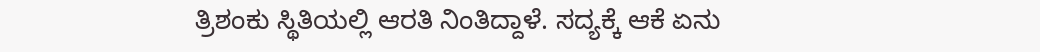ತ್ರಿಶಂಕು ಸ್ಥಿತಿಯಲ್ಲಿ ಆರತಿ ನಿಂತಿದ್ದಾಳೆ. ಸದ್ಯಕ್ಕೆ ಆಕೆ ಏನು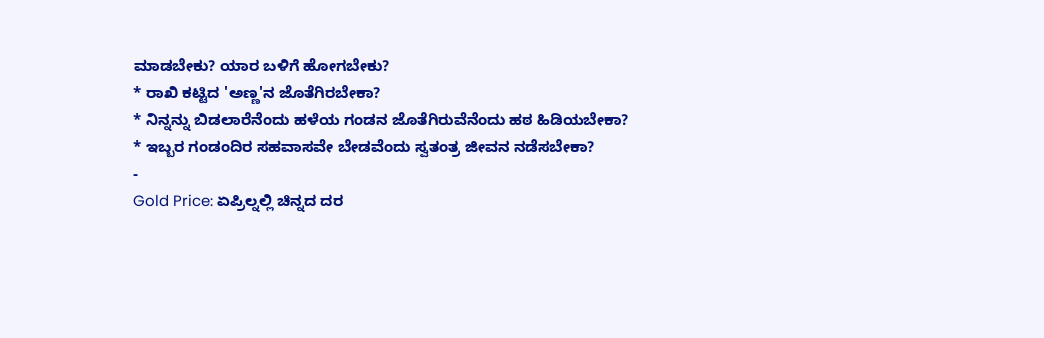ಮಾಡಬೇಕು? ಯಾರ ಬಳಿಗೆ ಹೋಗಬೇಕು?
* ರಾಖಿ ಕಟ್ಟಿದ 'ಅಣ್ಣ'ನ ಜೊತೆಗಿರಬೇಕಾ?
* ನಿನ್ನನ್ನು ಬಿಡಲಾರೆನೆಂದು ಹಳೆಯ ಗಂಡನ ಜೊತೆಗಿರುವೆನೆಂದು ಹಠ ಹಿಡಿಯಬೇಕಾ?
* ಇಬ್ಬರ ಗಂಡಂದಿರ ಸಹವಾಸವೇ ಬೇಡವೆಂದು ಸ್ವತಂತ್ರ ಜೀವನ ನಡೆಸಬೇಕಾ?
-
Gold Price: ಏಪ್ರಿಲ್ನಲ್ಲಿ ಚಿನ್ನದ ದರ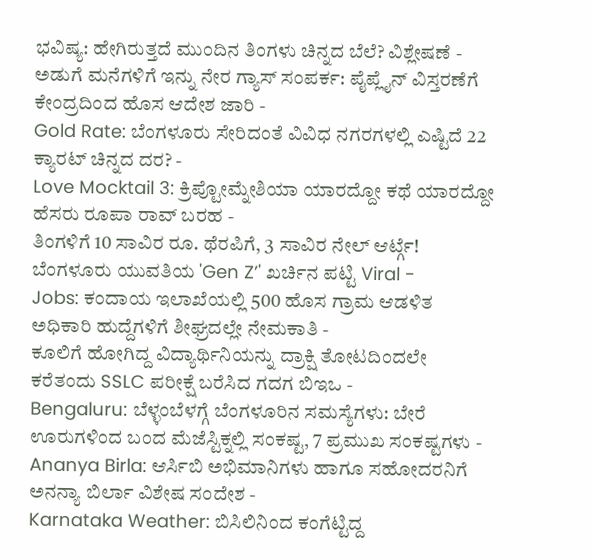ಭವಿಷ್ಯ: ಹೇಗಿರುತ್ತದೆ ಮುಂದಿನ ತಿಂಗಳು ಚಿನ್ನದ ಬೆಲೆ? ವಿಶ್ಲೇಷಣೆ -
ಅಡುಗೆ ಮನೆಗಳಿಗೆ ಇನ್ನು ನೇರ ಗ್ಯಾಸ್ ಸಂಪರ್ಕ: ಪೈಪ್ಲೈನ್ ವಿಸ್ತರಣೆಗೆ ಕೇಂದ್ರದಿಂದ ಹೊಸ ಆದೇಶ ಜಾರಿ -
Gold Rate: ಬೆಂಗಳೂರು ಸೇರಿದಂತೆ ವಿವಿಧ ನಗರಗಳಲ್ಲಿ ಎಷ್ಟಿದೆ 22 ಕ್ಯಾರಟ್ ಚಿನ್ನದ ದರ? -
Love Mocktail 3: ಕ್ರಿಪ್ಟೋಮ್ನೇಶಿಯಾ ಯಾರದ್ದೋ ಕಥೆ ಯಾರದ್ದೋ ಹೆಸರು ರೂಪಾ ರಾವ್ ಬರಹ -
ತಿಂಗಳಿಗೆ 10 ಸಾವಿರ ರೂ. ಥೆರಪಿಗೆ, 3 ಸಾವಿರ ನೇಲ್ ಆರ್ಟ್ಗೆ! ಬೆಂಗಳೂರು ಯುವತಿಯ 'Gen Z’' ಖರ್ಚಿನ ಪಟ್ಟಿ Viral -
Jobs: ಕಂದಾಯ ಇಲಾಖೆಯಲ್ಲಿ 500 ಹೊಸ ಗ್ರಾಮ ಆಡಳಿತ ಅಧಿಕಾರಿ ಹುದ್ದೆಗಳಿಗೆ ಶೀಘ್ರದಲ್ಲೇ ನೇಮಕಾತಿ -
ಕೂಲಿಗೆ ಹೋಗಿದ್ದ ವಿದ್ಯಾರ್ಥಿನಿಯನ್ನು ದ್ರಾಕ್ಷಿ ತೋಟದಿಂದಲೇ ಕರೆತಂದು SSLC ಪರೀಕ್ಷೆ ಬರೆಸಿದ ಗದಗ ಬಿಇಒ -
Bengaluru: ಬೆಳ್ಳಂಬೆಳಗ್ಗೆ ಬೆಂಗಳೂರಿನ ಸಮಸ್ಯೆಗಳು: ಬೇರೆ ಊರುಗಳಿಂದ ಬಂದ ಮೆಜೆಸ್ಟಿಕ್ನಲ್ಲಿ ಸಂಕಷ್ಟ, 7 ಪ್ರಮುಖ ಸಂಕಷ್ಟಗಳು -
Ananya Birla: ಆರ್ಸಿಬಿ ಅಭಿಮಾನಿಗಳು ಹಾಗೂ ಸಹೋದರನಿಗೆ ಅನನ್ಯಾ ಬಿರ್ಲಾ ವಿಶೇಷ ಸಂದೇಶ -
Karnataka Weather: ಬಿಸಿಲಿನಿಂದ ಕಂಗೆಟ್ಟಿದ್ದ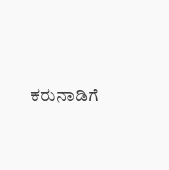ಕರುನಾಡಿಗೆ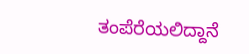ತಂಪೆರೆಯಲಿದ್ದಾನೆ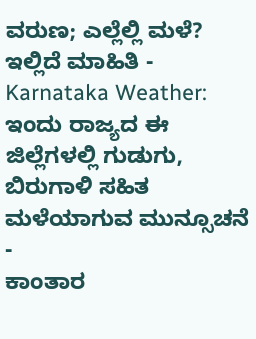ವರುಣ; ಎಲ್ಲೆಲ್ಲಿ ಮಳೆ? ಇಲ್ಲಿದೆ ಮಾಹಿತಿ -
Karnataka Weather: ಇಂದು ರಾಜ್ಯದ ಈ ಜಿಲ್ಲೆಗಳಲ್ಲಿ ಗುಡುಗು, ಬಿರುಗಾಳಿ ಸಹಿತ ಮಳೆಯಾಗುವ ಮುನ್ಸೂಚನೆ -
ಕಾಂತಾರ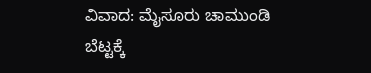ವಿವಾದ: ಮೈಸೂರು ಚಾಮುಂಡಿ ಬೆಟ್ಟಕ್ಕೆ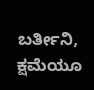ಬರ್ತೀನಿ, ಕ್ಷಮೆಯೂ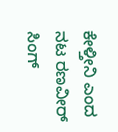ಕೇಳ್ತೀನಿ ಎಂದ ನಟ ರಣವೀರ್ ಸಿಂಗ್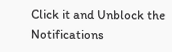Click it and Unblock the Notifications